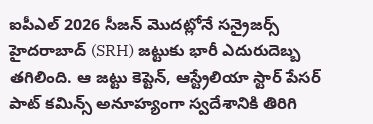ఐపీఎల్ 2026 సీజన్ మొదట్లోనే సన్రైజర్స్ హైదరాబాద్ (SRH) జట్టుకు భారీ ఎదురుదెబ్బ తగిలింది. ఆ జట్టు కెప్టెన్, ఆస్ట్రేలియా స్టార్ పేసర్ పాట్ కమిన్స్ అనూహ్యంగా స్వదేశానికి తిరిగి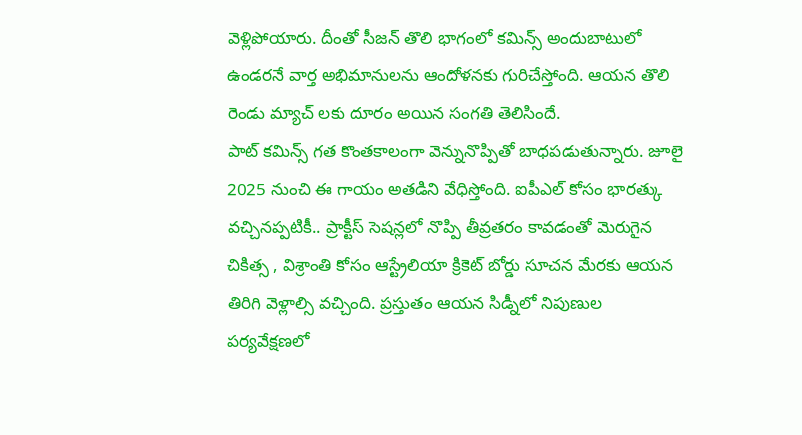వెళ్లిపోయారు. దీంతో సీజన్ తొలి భాగంలో కమిన్స్ అందుబాటులో ఉండరనే వార్త అభిమానులను ఆందోళనకు గురిచేస్తోంది. ఆయన తొలి రెండు మ్యాచ్ లకు దూరం అయిన సంగతి తెలిసిందే.
పాట్ కమిన్స్ గత కొంతకాలంగా వెన్నునొప్పితో బాధపడుతున్నారు. జూలై 2025 నుంచి ఈ గాయం అతడిని వేధిస్తోంది. ఐపీఎల్ కోసం భారత్కు వచ్చినప్పటికీ.. ప్రాక్టీస్ సెషన్లలో నొప్పి తీవ్రతరం కావడంతో మెరుగైన చికిత్స , విశ్రాంతి కోసం ఆస్ట్రేలియా క్రికెట్ బోర్డు సూచన మేరకు ఆయన తిరిగి వెళ్లాల్సి వచ్చింది. ప్రస్తుతం ఆయన సిడ్నీలో నిపుణుల పర్యవేక్షణలో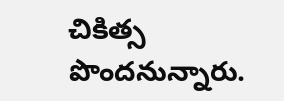చికిత్స పొందనున్నారు.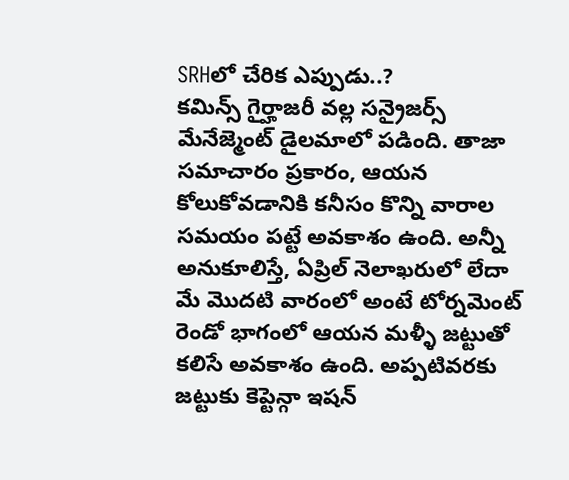SRHలో చేరిక ఎప్పుడు..?
కమిన్స్ గైర్హాజరీ వల్ల సన్రైజర్స్ మేనేజ్మెంట్ డైలమాలో పడింది. తాజా సమాచారం ప్రకారం, ఆయన కోలుకోవడానికి కనీసం కొన్ని వారాల సమయం పట్టే అవకాశం ఉంది. అన్నీ అనుకూలిస్తే, ఏప్రిల్ నెలాఖరులో లేదా మే మొదటి వారంలో అంటే టోర్నమెంట్ రెండో భాగంలో ఆయన మళ్ళీ జట్టుతో కలిసే అవకాశం ఉంది. అప్పటివరకు జట్టుకు కెప్టెన్గా ఇషన్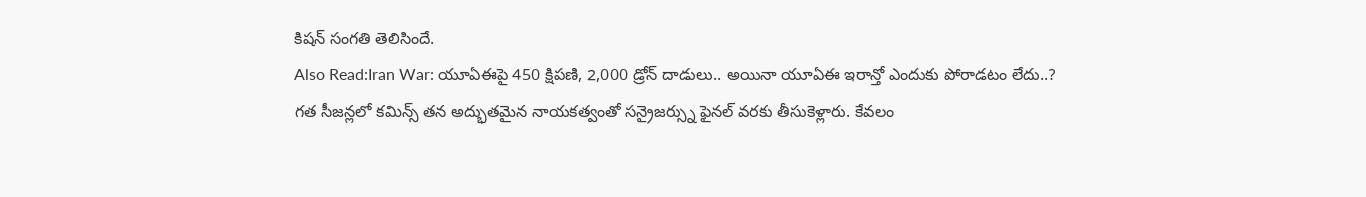కిషన్ సంగతి తెలిసిందే.
Also Read:Iran War: యూఏఈపై 450 క్షిపణి, 2,000 డ్రోన్ దాడులు.. అయినా యూఏఈ ఇరాన్తో ఎందుకు పోరాడటం లేదు..?
గత సీజన్లలో కమిన్స్ తన అద్భుతమైన నాయకత్వంతో సన్రైజర్స్ను ఫైనల్ వరకు తీసుకెళ్లారు. కేవలం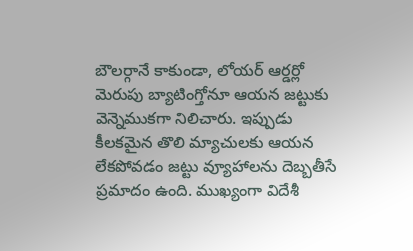బౌలర్గానే కాకుండా, లోయర్ ఆర్డర్లో మెరుపు బ్యాటింగ్తోనూ ఆయన జట్టుకు వెన్నెముకగా నిలిచారు. ఇప్పుడు కీలకమైన తొలి మ్యాచులకు ఆయన లేకపోవడం జట్టు వ్యూహాలను దెబ్బతీసే ప్రమాదం ఉంది. ముఖ్యంగా విదేశీ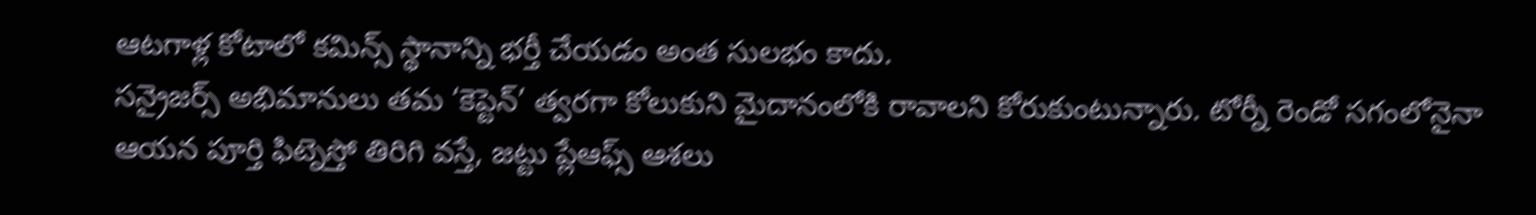ఆటగాళ్ల కోటాలో కమిన్స్ స్థానాన్ని భర్తీ చేయడం అంత సులభం కాదు.
సన్రైజర్స్ అభిమానులు తమ ‘కెప్టెన్’ త్వరగా కోలుకుని మైదానంలోకి రావాలని కోరుకుంటున్నారు. టోర్నీ రెండో సగంలోనైనా ఆయన పూర్తి ఫిట్నెస్తో తిరిగి వస్తే, జట్టు ప్లేఆఫ్స్ ఆశలు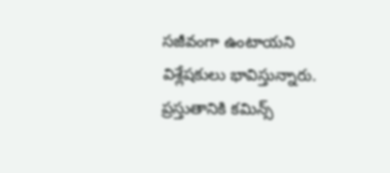సజీవంగా ఉంటాయని విశ్లేషకులు భావిస్తున్నారు. ప్రస్తుతానికి కమిన్స్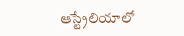ఆస్ట్రేలియాలో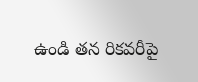ఉండి తన రికవరీపై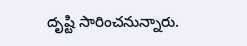దృష్టి సారించనున్నారు.